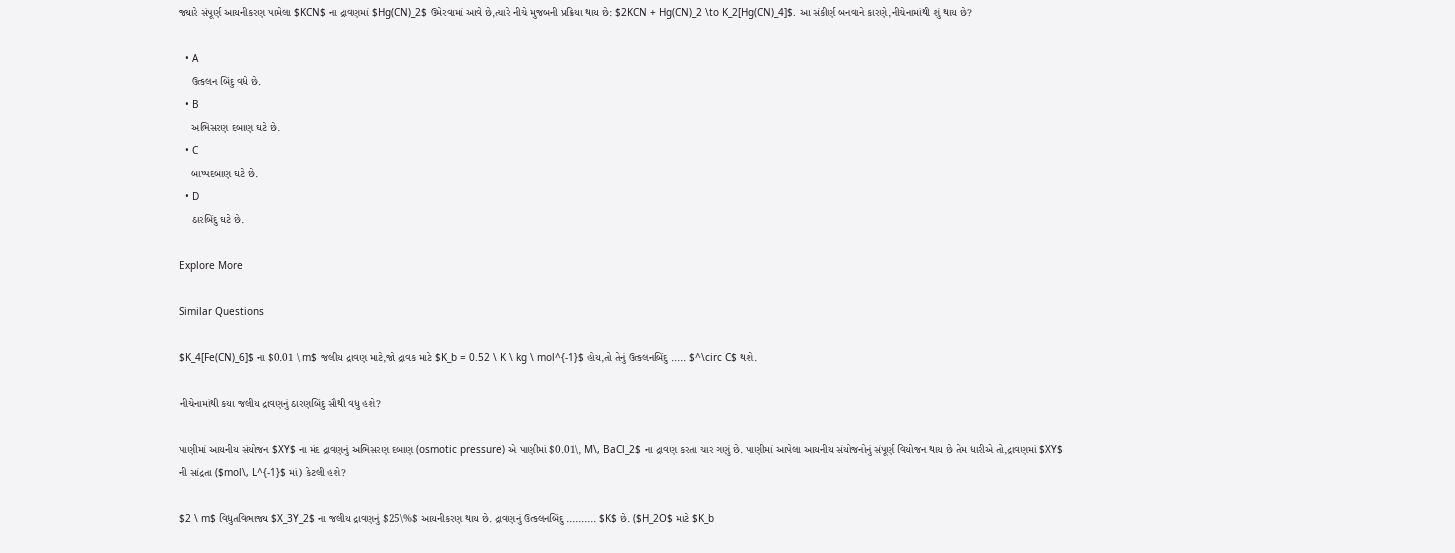જ્યારે સંપૂર્ણ આયનીકરણ પામેલા $KCN$ ના દ્રાવણમાં $Hg(CN)_2$ ઉમેરવામાં આવે છે,ત્યારે નીચે મુજબની પ્રક્રિયા થાય છે: $2KCN + Hg(CN)_2 \to K_2[Hg(CN)_4]$. આ સંકીર્ણ બનવાને કારણે,નીચેનામાંથી શું થાય છે?

  • A
    ઉત્કલન બિંદુ વધે છે.
  • B
    અભિસરણ દબાણ ઘટે છે.
  • C
    બાષ્પદબાણ ઘટે છે.
  • D
    ઠારબિંદુ ઘટે છે.

Explore More

Similar Questions

$K_4[Fe(CN)_6]$ ના $0.01 \ m$ જલીય દ્રાવણ માટે,જો દ્રાવક માટે $K_b = 0.52 \ K \ kg \ mol^{-1}$ હોય,તો તેનું ઉત્કલનબિંદુ ..... $^\circ C$ થશે.

નીચેનામાંથી કયા જલીય દ્રાવણનું ઠારણબિંદુ સૌથી વધુ હશે?

પાણીમાં આયનીય સંયોજન $XY$ ના મંદ દ્રાવણનું અભિસરણ દબાણ (osmotic pressure) એ પાણીમાં $0.01\, M\, BaCl_2$ ના દ્રાવણ કરતા ચાર ગણું છે. પાણીમાં આપેલા આયનીય સંયોજનોનું સંપૂર્ણ વિયોજન થાય છે તેમ ધારીએ તો,દ્રાવણમાં $XY$ ની સાંદ્રતા ($mol\, L^{-1}$ માં) કેટલી હશે?

$2 \ m$ વિદ્યુતવિભાજ્ય $X_3Y_2$ ના જલીય દ્રાવણનું $25\%$ આયનીકરણ થાય છે. દ્રાવણનું ઉત્કલનબિંદુ .......... $K$ છે. ($H_2O$ માટે $K_b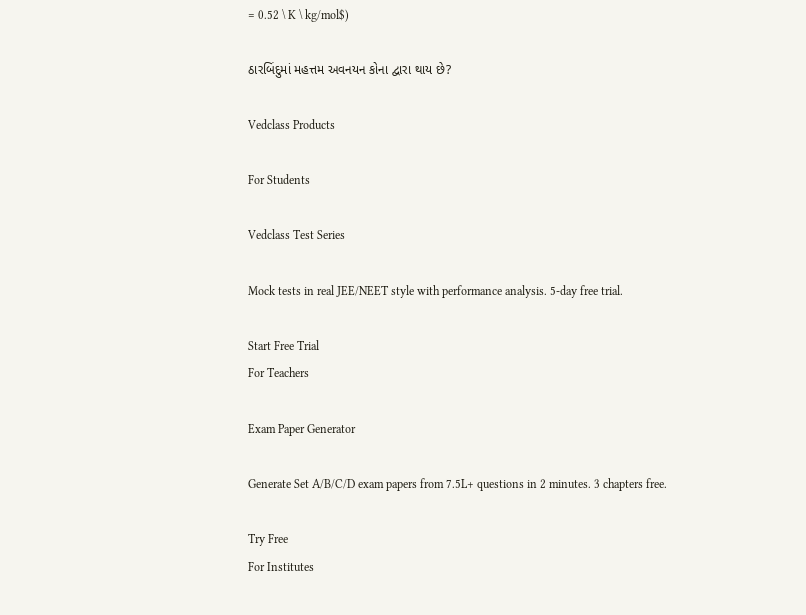= 0.52 \ K \ kg/mol$)

ઠારબિંદુમાં મહત્તમ અવનયન કોના દ્વારા થાય છે?

Vedclass Products

For Students

Vedclass Test Series

Mock tests in real JEE/NEET style with performance analysis. 5-day free trial.

Start Free Trial
For Teachers

Exam Paper Generator

Generate Set A/B/C/D exam papers from 7.5L+ questions in 2 minutes. 3 chapters free.

Try Free
For Institutes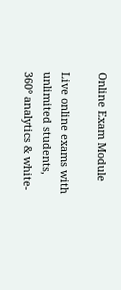Online Exam Module

Live online exams with unlimited students, 360° analytics & white-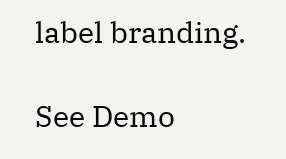label branding.

See Demo